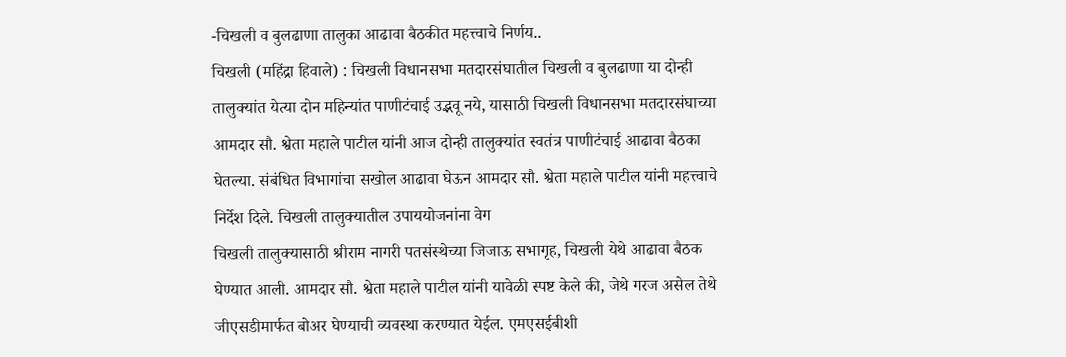-चिखली व बुलढाणा तालुका आढावा बैठकीत महत्त्वाचे निर्णय..
चिखली (महिंद्रा हिवाले) : चिखली विधानसभा मतदारसंघातील चिखली व बुलढाणा या दोन्ही तालुक्यांत येत्या दोन महिन्यांत पाणीटंचाई उद्भवू नये, यासाठी चिखली विधानसभा मतदारसंघाच्या आमदार सौ. श्वेता महाले पाटील यांनी आज दोन्ही तालुक्यांत स्वतंत्र पाणीटंचाई आढावा बैठका घेतल्या. संबंधित विभागांचा सखोल आढावा घेऊन आमदार सौ. श्वेता महाले पाटील यांनी महत्त्वाचे निर्देश दिले. चिखली तालुक्यातील उपाययोजनांना वेग
चिखली तालुक्यासाठी श्रीराम नागरी पतसंस्थेच्या जिजाऊ सभागृह, चिखली येथे आढावा बैठक घेण्यात आली. आमदार सौ. श्वेता महाले पाटील यांनी यावेळी स्पष्ट केले की, जेथे गरज असेल तेथे जीएसडीमार्फत बोअर घेण्याची व्यवस्था करण्यात येईल. एमएसईबीशी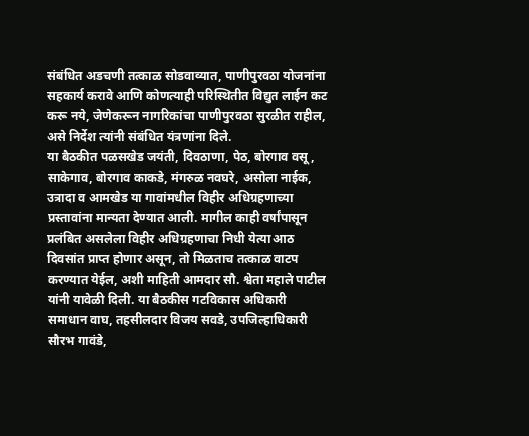संबंधित अडचणी तत्काळ सोडवाव्यात, पाणीपुरवठा योजनांना सहकार्य करावे आणि कोणत्याही परिस्थितीत विद्युत लाईन कट करू नये, जेणेकरून नागरिकांचा पाणीपुरवठा सुरळीत राहील, असे निर्देश त्यांनी संबंधित यंत्रणांना दिले.
या बैठकीत पळसखेड जयंती, दिवठाणा, पेठ, बोरगाव वसू, साकेगाव, बोरगाव काकडे, मंगरुळ नवघरे, असोला नाईक, उत्रादा व आमखेड या गावांमधील विहीर अधिग्रहणाच्या प्रस्तावांना मान्यता देण्यात आली. मागील काही वर्षांपासून प्रलंबित असलेला विहीर अधिग्रहणाचा निधी येत्या आठ दिवसांत प्राप्त होणार असून, तो मिळताच तत्काळ वाटप करण्यात येईल, अशी माहिती आमदार सौ. श्वेता महाले पाटील यांनी यावेळी दिली. या बैठकीस गटविकास अधिकारी समाधान वाघ, तहसीलदार विजय सवडे, उपजिल्हाधिकारी सौरभ गावंडे,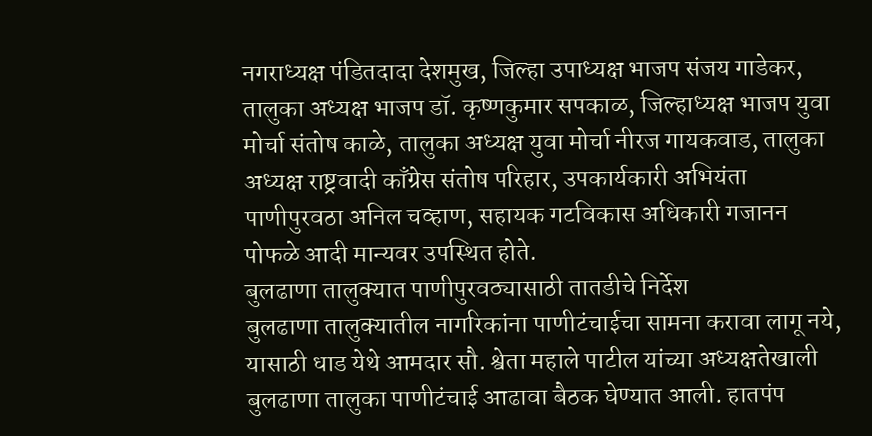नगराध्यक्ष पंडितदादा देशमुख, जिल्हा उपाध्यक्ष भाजप संजय गाडेकर, तालुका अध्यक्ष भाजप डॉ. कृष्णकुमार सपकाळ, जिल्हाध्यक्ष भाजप युवा मोर्चा संतोष काळे, तालुका अध्यक्ष युवा मोर्चा नीरज गायकवाड, तालुका अध्यक्ष राष्ट्रवादी काँग्रेस संतोष परिहार, उपकार्यकारी अभियंता पाणीपुरवठा अनिल चव्हाण, सहायक गटविकास अधिकारी गजानन पोफळे आदी मान्यवर उपस्थित होते.
बुलढाणा तालुक्यात पाणीपुरवठ्यासाठी तातडीचे निर्देश
बुलढाणा तालुक्यातील नागरिकांना पाणीटंचाईचा सामना करावा लागू नये, यासाठी धाड येथे आमदार सौ. श्वेता महाले पाटील यांच्या अध्यक्षतेखाली बुलढाणा तालुका पाणीटंचाई आढावा बैठक घेण्यात आली. हातपंप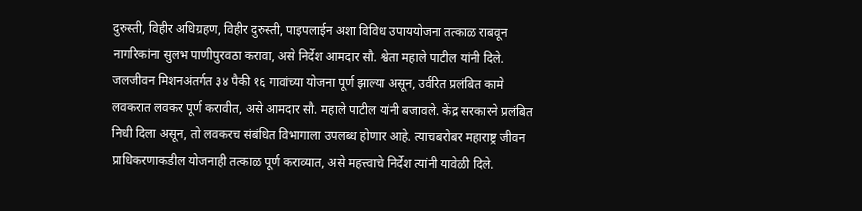दुरुस्ती, विहीर अधिग्रहण, विहीर दुरुस्ती, पाइपलाईन अशा विविध उपाययोजना तत्काळ राबवून नागरिकांना सुलभ पाणीपुरवठा करावा, असे निर्देश आमदार सौ. श्वेता महाले पाटील यांनी दिले. जलजीवन मिशनअंतर्गत ३४ पैकी १६ गावांच्या योजना पूर्ण झाल्या असून, उर्वरित प्रलंबित कामे लवकरात लवकर पूर्ण करावीत, असे आमदार सौ. महाले पाटील यांनी बजावले. केंद्र सरकारने प्रलंबित निधी दिला असून, तो लवकरच संबंधित विभागाला उपलब्ध होणार आहे. त्याचबरोबर महाराष्ट्र जीवन प्राधिकरणाकडील योजनाही तत्काळ पूर्ण कराव्यात, असे महत्त्वाचे निर्देश त्यांनी यावेळी दिले.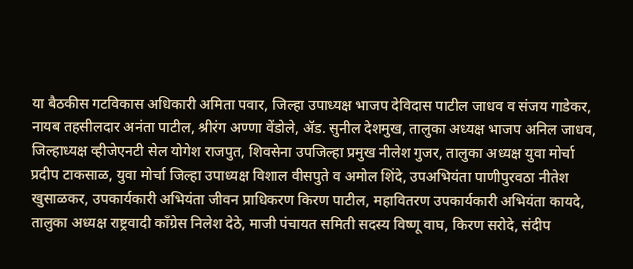या बैठकीस गटविकास अधिकारी अमिता पवार, जिल्हा उपाध्यक्ष भाजप देविदास पाटील जाधव व संजय गाडेकर, नायब तहसीलदार अनंता पाटील, श्रीरंग अण्णा वेंडोले, ॲड. सुनील देशमुख, तालुका अध्यक्ष भाजप अनिल जाधव, जिल्हाध्यक्ष व्हीजेएनटी सेल योगेश राजपुत, शिवसेना उपजिल्हा प्रमुख नीलेश गुजर, तालुका अध्यक्ष युवा मोर्चा प्रदीप टाकसाळ, युवा मोर्चा जिल्हा उपाध्यक्ष विशाल वीसपुते व अमोल शिंदे, उपअभियंता पाणीपुरवठा नीतेश खुसाळकर, उपकार्यकारी अभियंता जीवन प्राधिकरण किरण पाटील, महावितरण उपकार्यकारी अभियंता कायदे, तालुका अध्यक्ष राष्ट्रवादी काँग्रेस निलेश देठे, माजी पंचायत समिती सदस्य विष्णू वाघ, किरण सरोदे, संदीप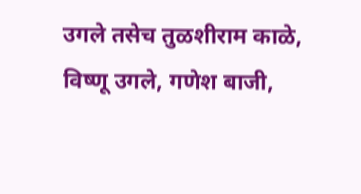उगले तसेच तुळशीराम काळे, विष्णू उगले, गणेश बाजी,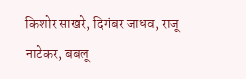किशोर साखरे, दिगंबर जाधव, राजू नाटेकर, बबलू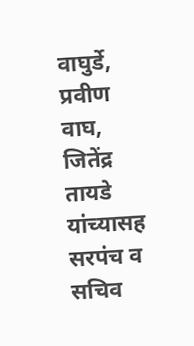वाघुर्डे, प्रवीण वाघ, जितेंद्र तायडे यांच्यासह सरपंच व सचिव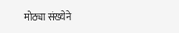मोठ्या संख्येने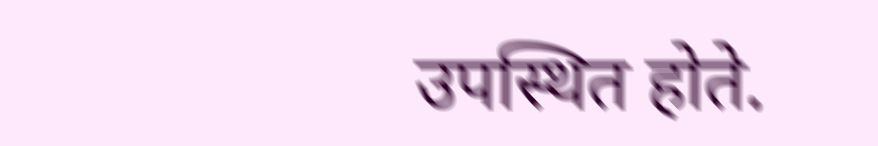उपस्थित होते.